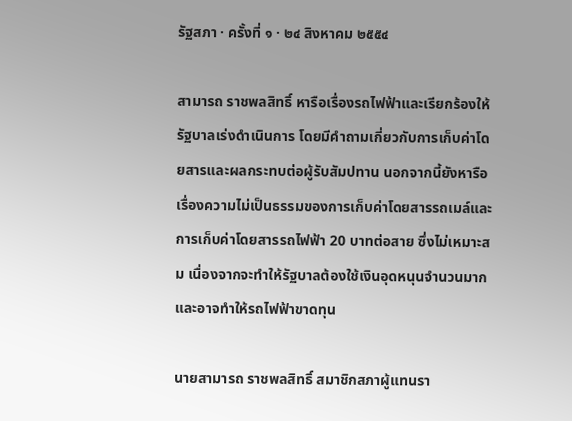รัฐสภา · ครั้งที่ ๑ · ๒๔ สิงหาคม ๒๕๕๔

สามารถ ราชพลสิทธิ์ หารือเรื่องรถไฟฟ้าและเรียกร้องให้รัฐบาลเร่งดำเนินการ โดยมีคำถามเกี่ยวกับการเก็บค่าโดยสารและผลกระทบต่อผู้รับสัมปทาน นอกจากนี้ยังหารือเรื่องความไม่เป็นธรรมของการเก็บค่าโดยสารรถเมล์และการเก็บค่าโดยสารรถไฟฟ้า 20 บาทต่อสาย ซึ่งไม่เหมาะสม เนื่องจากจะทำให้รัฐบาลต้องใช้เงินอุดหนุนจำนวนมาก และอาจทำให้รถไฟฟ้าขาดทุน

นายสามารถ ราชพลสิทธิ์ สมาชิกสภาผู้แทนรา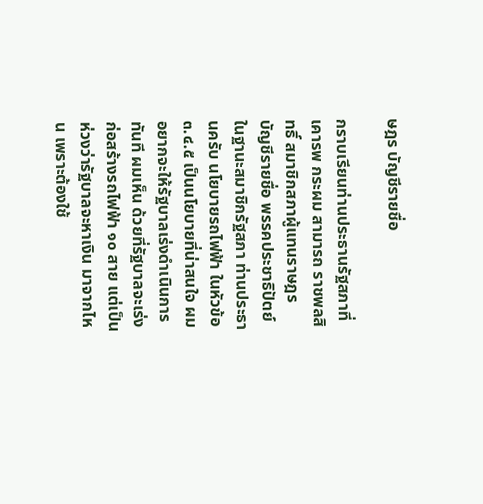ษฎร บัญชีรายชื่อ

กราบเรียนท่านประธานรัฐสภาที่เคารพ กระผม สามารถ ราชพลสิทธิ์ สมาชิกสภาผู้แทนราษฎร บัญชีรายชื่อ พรรคประชาธิปัตย์ ในฐานะสมาชิกรัฐสภา ท่านประธานครับ นโยบายรถไฟฟ้า ในหัวข้อ ๓.๔.๕ เป็นนโยบายที่น่าสนใจ ผมอยากจะให้รัฐบาลเร่งดำเนินการทันที ผมเห็น ด้วยที่รัฐบาลจะเร่งก่อสร้างรถไฟฟ้า ๑๐ สาย แต่เป็นห่วงว่ารัฐบาลจะหาเงิน มาจากไหน เพราะต้องใช้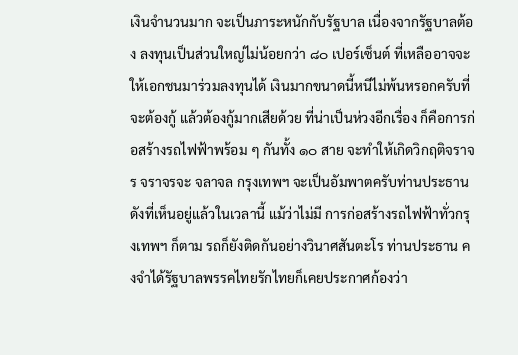เงินจำนวนมาก จะเป็นภาระหนักกับรัฐบาล เนื่องจากรัฐบาลต้อง ลงทุนเป็นส่วนใหญ่ไม่น้อยกว่า ๘๐ เปอร์เซ็นต์ ที่เหลืออาจจะให้เอกชนมาร่วมลงทุนได้ เงินมากขนาดนี้หนีไม่พ้นหรอกครับที่จะต้องกู้ แล้วต้องกู้มากเสียด้วย ที่น่าเป็นห่วงอีกเรื่อง ก็คือการก่อสร้างรถไฟฟ้าพร้อม ๆ กันทั้ง ๑๐ สาย จะทำให้เกิดวิกฤติจราจร จราจรจะ จลาจล กรุงเทพฯ จะเป็นอัมพาตครับท่านประธาน ดังที่เห็นอยู่แล้วในเวลานี้ แม้ว่าไม่มี การก่อสร้างรถไฟฟ้าทั่วกรุงเทพฯ ก็ตาม รถก็ยังติดกันอย่างวินาศสันตะโร ท่านประธาน คงจำได้รัฐบาลพรรคไทยรักไทยก็เคยประกาศก้องว่า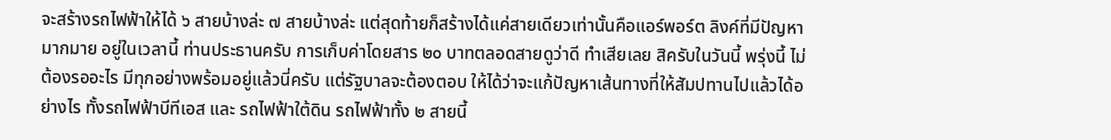จะสร้างรถไฟฟ้าให้ได้ ๖ สายบ้างล่ะ ๗ สายบ้างล่ะ แต่สุดท้ายก็สร้างได้แค่สายเดียวเท่านั้นคือแอร์พอร์ต ลิงค์ที่มีปัญหามากมาย อยู่ในเวลานี้ ท่านประธานครับ การเก็บค่าโดยสาร ๒๐ บาทตลอดสายดูว่าดี ทำเสียเลย สิครับในวันนี้ พรุ่งนี้ ไม่ต้องรออะไร มีทุกอย่างพร้อมอยู่แล้วนี่ครับ แต่รัฐบาลจะต้องตอบ ให้ได้ว่าจะแก้ปัญหาเส้นทางที่ให้สัมปทานไปแล้วได้อย่างไร ทั้งรถไฟฟ้าบีทีเอส และ รถไฟฟ้าใต้ดิน รถไฟฟ้าทั้ง ๒ สายนี้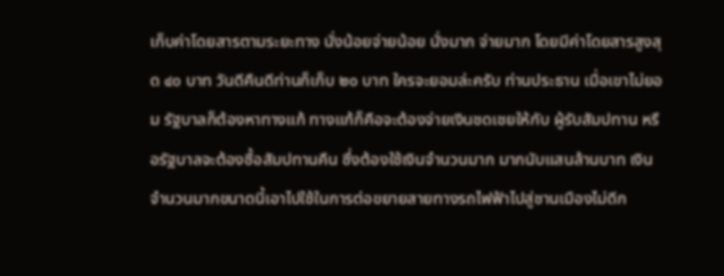เก็บค่าโดยสารตามระยะทาง นั่งน้อยจ่ายน้อย นั่งมาก จ่ายมาก โดยมีค่าโดยสารสูงสุด ๔๐ บาท วันดีคืนดีท่านก็เก็บ ๒๐ บาท ใครจะยอมล่ะครับ ท่านประธาน เมื่อเขาไม่ยอม รัฐบาลก็ต้องหาทางแก้ ทางแก้ก็คือจะต้องจ่ายเงินชดเชยให้กับ ผู้รับสัมปทาน หรือรัฐบาลจะต้องซื้อสัมปทานคืน ซึ่งต้องใช้เงินจำนวนมาก มากนับแสนล้านบาท เงินจำนวนมากขนาดนี้เอาไปใช้ในการต่อขยายสายทางรถไฟฟ้าไปสู่ชานเมืองไม่ดีก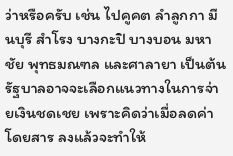ว่าหรือครับ เช่น ไปคูคต ลำลูกกา มีนบุรี สำโรง บางกะปิ บางบอน มหาชัย พุทธมณฑล และศาลายา เป็นต้น รัฐบาลอาจจะเลือกแนวทางในการจ่ายเงินชดเชย เพราะคิดว่าเมื่อลดค่าโดยสาร ลงแล้วจะทำให้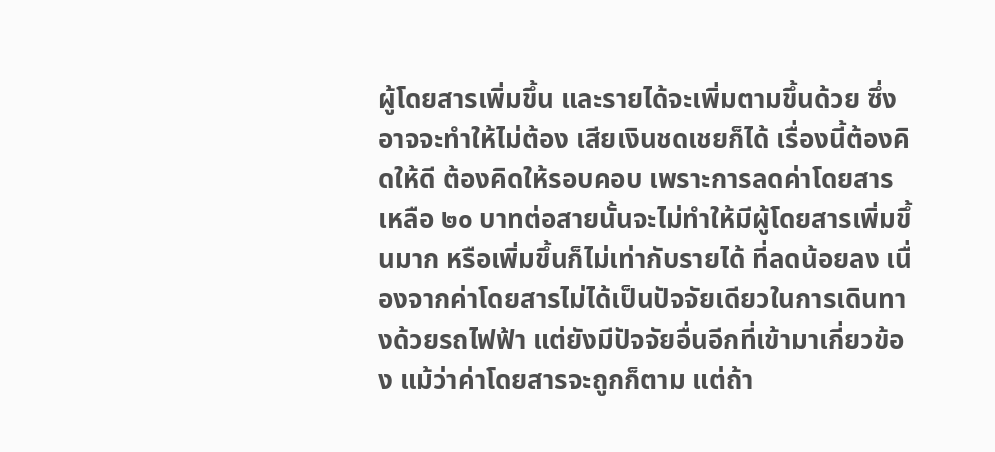ผู้โดยสารเพิ่มขึ้น และรายได้จะเพิ่มตามขึ้นด้วย ซึ่งอาจจะทำให้ไม่ต้อง เสียเงินชดเชยก็ได้ เรื่องนี้ต้องคิดให้ดี ต้องคิดให้รอบคอบ เพราะการลดค่าโดยสารเหลือ ๒๐ บาทต่อสายนั้นจะไม่ทำให้มีผู้โดยสารเพิ่มขึ้นมาก หรือเพิ่มขึ้นก็ไม่เท่ากับรายได้ ที่ลดน้อยลง เนื่องจากค่าโดยสารไม่ได้เป็นปัจจัยเดียวในการเดินทางด้วยรถไฟฟ้า แต่ยังมีปัจจัยอื่นอีกที่เข้ามาเกี่ยวข้อง แม้ว่าค่าโดยสารจะถูกก็ตาม แต่ถ้า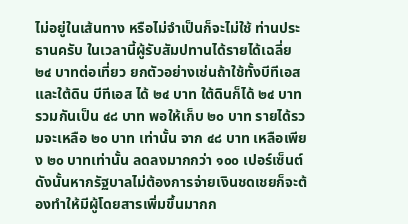ไม่อยู่ในเส้นทาง หรือไม่จำเป็นก็จะไม่ใช้ ท่านประธานครับ ในเวลานี้ผู้รับสัมปทานได้รายได้เฉลี่ย ๒๔ บาทต่อเที่ยว ยกตัวอย่างเช่นถ้าใช้ทั้งบีทีเอสและใต้ดิน บีทีเอส ได้ ๒๔ บาท ใต้ดินก็ได้ ๒๔ บาท รวมกันเป็น ๔๘ บาท พอให้เก็บ ๒๐ บาท รายได้รวมจะเหลือ ๒๐ บาท เท่านั้น จาก ๔๘ บาท เหลือเพียง ๒๐ บาทเท่านั้น ลดลงมากกว่า ๑๐๐ เปอร์เซ็นต์ ดังนั้นหากรัฐบาลไม่ต้องการจ่ายเงินชดเชยก็จะต้องทำให้มีผู้โดยสารเพิ่มขึ้นมากก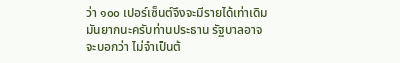ว่า ๑๐๐ เปอร์เซ็นต์จึงจะมีรายได้เท่าเดิม มันยากนะครับท่านประธาน รัฐบาลอาจจะบอกว่า ไม่จำเป็นต้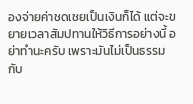องจ่ายค่าชดเชยเป็นเงินก็ได้ แต่จะขยายเวลาสัมปทานให้วิธีการอย่างนี้ อย่าทำนะครับ เพราะมันไม่เป็นธรรมกับ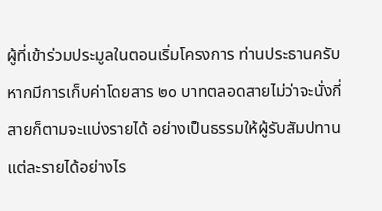ผู้ที่เข้าร่วมประมูลในตอนเริ่มโครงการ ท่านประธานครับ หากมีการเก็บค่าโดยสาร ๒๐ บาทตลอดสายไม่ว่าจะนั่งกี่สายก็ตามจะแบ่งรายได้ อย่างเป็นธรรมให้ผู้รับสัมปทานแต่ละรายได้อย่างไร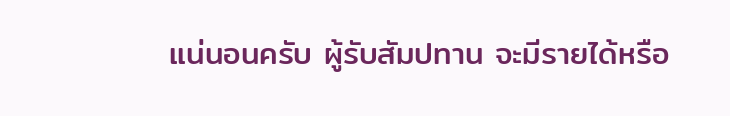แน่นอนครับ ผู้รับสัมปทาน จะมีรายได้หรือ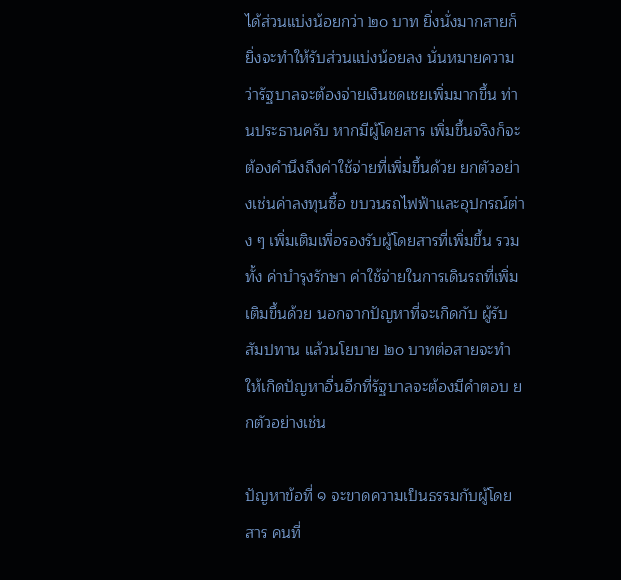ได้ส่วนแบ่งน้อยกว่า ๒๐ บาท ยิ่งนั่งมากสายก็ยิ่งจะทำให้รับส่วนแบ่งน้อยลง นั่นหมายความว่ารัฐบาลจะต้องจ่ายเงินชดเชยเพิ่มมากขึ้น ท่านประธานครับ หากมีผู้โดยสาร เพิ่มขึ้นจริงก็จะต้องคำนึงถึงค่าใช้จ่ายที่เพิ่มขึ้นด้วย ยกตัวอย่างเช่นค่าลงทุนซื้อ ขบวนรถไฟฟ้าและอุปกรณ์ต่าง ๆ เพิ่มเติมเพื่อรองรับผู้โดยสารที่เพิ่มขึ้น รวมทั้ง ค่าบำรุงรักษา ค่าใช้จ่ายในการเดินรถที่เพิ่มเติมขึ้นด้วย นอกจากปัญหาที่จะเกิดกับ ผู้รับสัมปทาน แล้วนโยบาย ๒๐ บาทต่อสายจะทำให้เกิดปัญหาอื่นอีกที่รัฐบาลจะต้องมีคำตอบ ยกตัวอย่างเช่น

ปัญหาข้อที่ ๑ จะขาดความเป็นธรรมกับผู้โดยสาร คนที่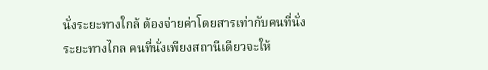นั่งระยะทางใกล้ ต้องจ่ายค่าโดยสารเท่ากับคนที่นั่งระยะทางไกล คนที่นั่งเพียงสถานีเดียวจะให้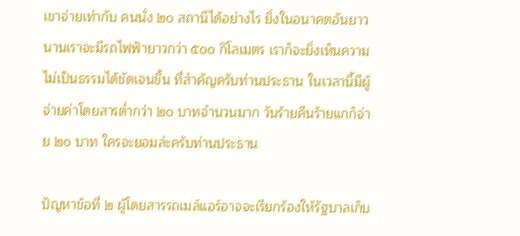เขาจ่ายเท่ากับ คนนั่ง ๒๐ สถานีได้อย่างไร ยิ่งในอนาคตอันยาวนานเราจะมีรถไฟฟ้ายาวกว่า ๕๐๐ กิโลเมตร เราก็จะยิ่งเห็นความไม่เป็นธรรมได้ชัดเจนขึ้น ที่สำคัญครับท่านประธาน ในเวลานี้มีผู้จ่ายค่าโดยสารต่ำกว่า ๒๐ บาทจำนวนมาก วันร้ายคืนร้ายแกก็จ่าย ๒๐ บาท ใครจะยอมล่ะครับท่านประธาน

ปัญหาข้อที่ ๒ ผู้โดยสารรถเมล์แอร์อาจจะเรียกร้องให้รัฐบาลเก็บ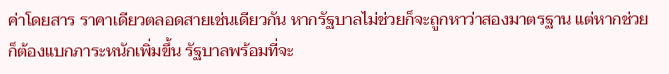ค่าโดยสาร ราคาเดียวตลอดสายเช่นเดียวกัน หากรัฐบาลไม่ช่วยก็จะถูกหาว่าสองมาตรฐาน แต่หากช่วย ก็ต้องแบกภาระหนักเพิ่มขึ้น รัฐบาลพร้อมที่จะ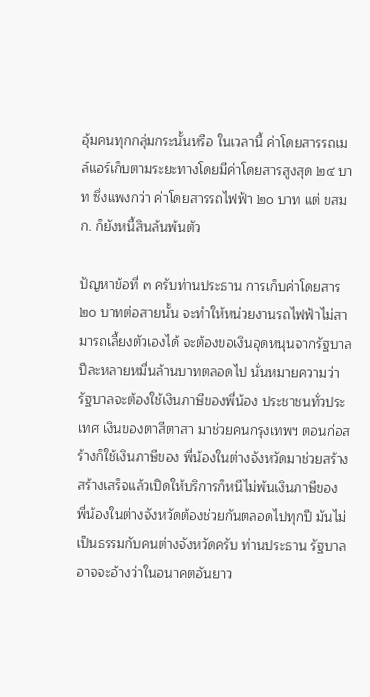อุ้มคนทุกกลุ่มกระนั้นหรือ ในเวลานี้ ค่าโดยสารรถเมล์แอร์เก็บตามระยะทางโดยมีค่าโดยสารสูงสุด ๒๔ บาท ซึ่งแพงกว่า ค่าโดยสารรถไฟฟ้า ๒๐ บาท แต่ ขสมก. ก็ยังหนี้สินล้นพ้นตัว

ปัญหาข้อที่ ๓ ครับท่านประธาน การเก็บค่าโดยสาร ๒๐ บาทต่อสายนั้น จะทำให้หน่วยงานรถไฟฟ้าไม่สามารถเลี้ยงตัวเองได้ จะต้องขอเงินอุดหนุนจากรัฐบาล ปีละหลายหมื่นล้านบาทตลอดไป นั่นหมายความว่ารัฐบาลจะต้องใช้เงินภาษีของพี่น้อง ประชาชนทั่วประเทศ เงินของตาสีตาสา มาช่วยคนกรุงเทพฯ ตอนก่อสร้างก็ใช้เงินภาษีของ พี่น้องในต่างจังหวัดมาช่วยสร้าง สร้างเสร็จแล้วเปิดให้บริการก็หนีไม่พ้นเงินภาษีของ พี่น้องในต่างจังหวัดต้องช่วยกันตลอดไปทุกปี มันไม่เป็นธรรมกับคนต่างจังหวัดครับ ท่านประธาน รัฐบาลอาจจะอ้างว่าในอนาคตอันยาว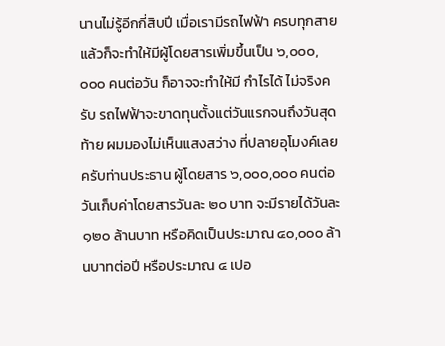นานไม่รู้อีกกี่สิบปี เมื่อเรามีรถไฟฟ้า ครบทุกสายแล้วก็จะทำให้มีผู้โดยสารเพิ่มขึ้นเป็น ๖,๐๐๐,๐๐๐ คนต่อวัน ก็อาจจะทำให้มี กำไรได้ ไม่จริงครับ รถไฟฟ้าจะขาดทุนตั้งแต่วันแรกจนถึงวันสุดท้าย ผมมองไม่เห็นแสงสว่าง ที่ปลายอุโมงค์เลยครับท่านประธาน ผู้โดยสาร ๖,๐๐๐,๐๐๐ คนต่อวันเก็บค่าโดยสารวันละ ๒๐ บาท จะมีรายได้วันละ ๑๒๐ ล้านบาท หรือคิดเป็นประมาณ ๔๐,๐๐๐ ล้านบาทต่อปี หรือประมาณ ๔ เปอ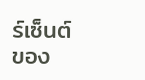ร์เซ็นต์ของ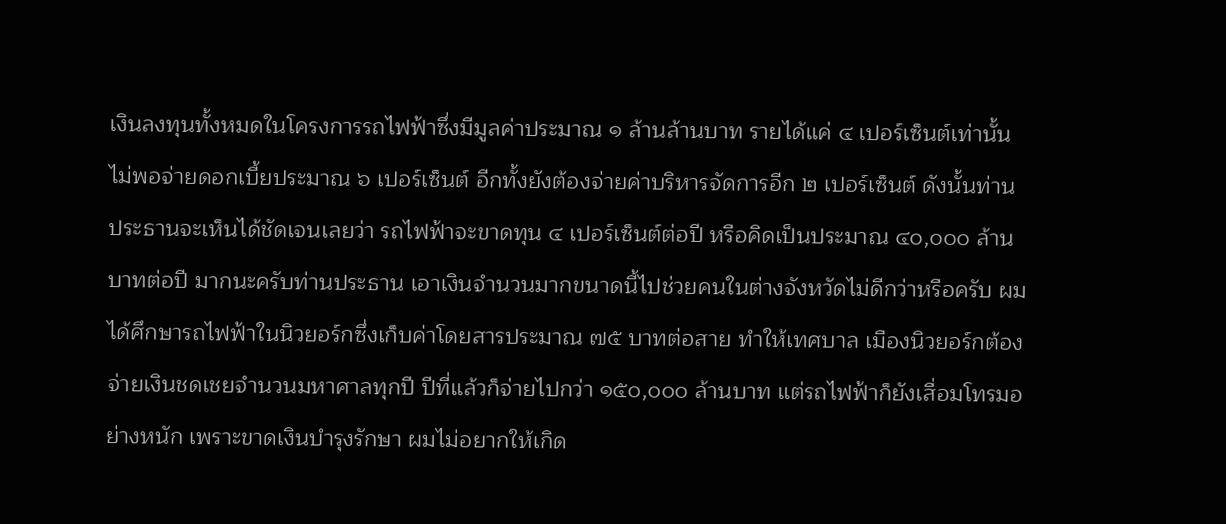เงินลงทุนทั้งหมดในโครงการรถไฟฟ้าซึ่งมีมูลค่าประมาณ ๑ ล้านล้านบาท รายได้แค่ ๔ เปอร์เซ็นต์เท่านั้นไม่พอจ่ายดอกเบี้ยประมาณ ๖ เปอร์เซ็นต์ อีกทั้งยังต้องจ่ายค่าบริหารจัดการอีก ๒ เปอร์เซ็นต์ ดังนั้นท่านประธานจะเห็นได้ชัดเจนเลยว่า รถไฟฟ้าจะขาดทุน ๔ เปอร์เซ็นต์ต่อปี หรือคิดเป็นประมาณ ๔๐,๐๐๐ ล้านบาทต่อปี มากนะครับท่านประธาน เอาเงินจำนวนมากขนาดนี้ไปช่วยคนในต่างจังหวัดไม่ดีกว่าหรือครับ ผมได้ศึกษารถไฟฟ้าในนิวยอร์กซึ่งเก็บค่าโดยสารประมาณ ๗๕ บาทต่อสาย ทำให้เทศบาล เมืองนิวยอร์กต้องจ่ายเงินชดเชยจำนวนมหาศาลทุกปี ปีที่แล้วก็จ่ายไปกว่า ๑๕๐,๐๐๐ ล้านบาท แต่รถไฟฟ้าก็ยังเสื่อมโทรมอย่างหนัก เพราะขาดเงินบำรุงรักษา ผมไม่อยากให้เกิด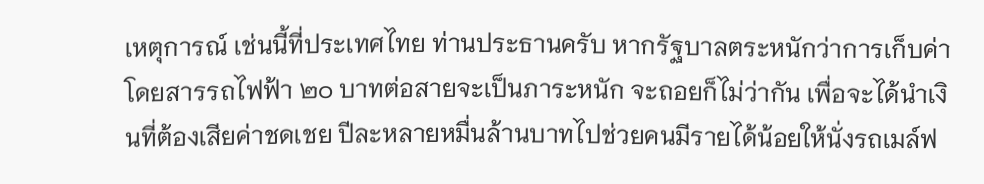เหตุการณ์ เช่นนี้ที่ประเทศไทย ท่านประธานครับ หากรัฐบาลตระหนักว่าการเก็บค่าโดยสารรถไฟฟ้า ๒๐ บาทต่อสายจะเป็นภาระหนัก จะถอยก็ไม่ว่ากัน เพื่อจะได้นำเงินที่ต้องเสียค่าชดเชย ปีละหลายหมื่นล้านบาทไปช่วยคนมีรายได้น้อยให้นั่งรถเมล์ฟ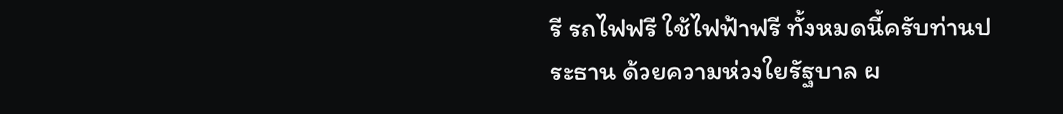รี รถไฟฟรี ใช้ไฟฟ้าฟรี ทั้งหมดนี้ครับท่านประธาน ด้วยความห่วงใยรัฐบาล ผ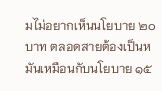มไม่อยากเห็นนโยบาย ๒๐ บาท ตลอดสายต้องเป็นหมันเหมือนกับนโยบาย ๑๕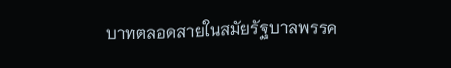บาทตลอดสายในสมัยรัฐบาลพรรค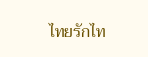ไทยรักไท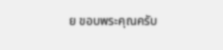ย ขอบพระคุณครับ